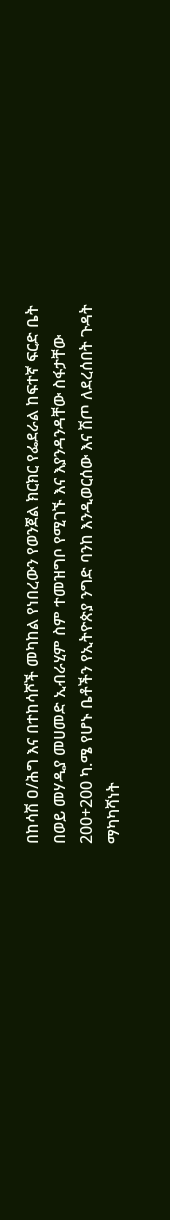በከሳሽ ዐ/ሕግ እና በተከሳሾች መካከል የነበረውን የወንጀል ክርክር የፌደራል ከፍተኛ ፍርድ ቤት በወይ መሃዲያ መሀመድ ኢብራሂም ስም ተመዝግቦ የሚገኙ እና እያንዳንዳቸው ስፋታቸው 200+200 ካ.ሜ የሆኑ ቤቶችን የኢትዮጵያ ንግድ ባንከ እንዲወርሰው እና ሽጦ ለደረሰበት ጉዳት ማካካሻነት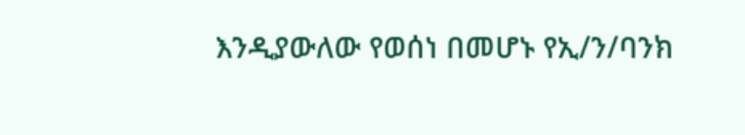እንዲያውለው የወሰነ በመሆኑ የኢ/ን/ባንክ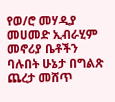የወ/ሮ መሃዲያ መሀመድ ኢብራሂም መኖሪያ ቤቶችን ባሉበት ሁኔታ በግልጽ ጨረታ መሸጥ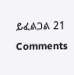ይፈልጋል 21 Comments